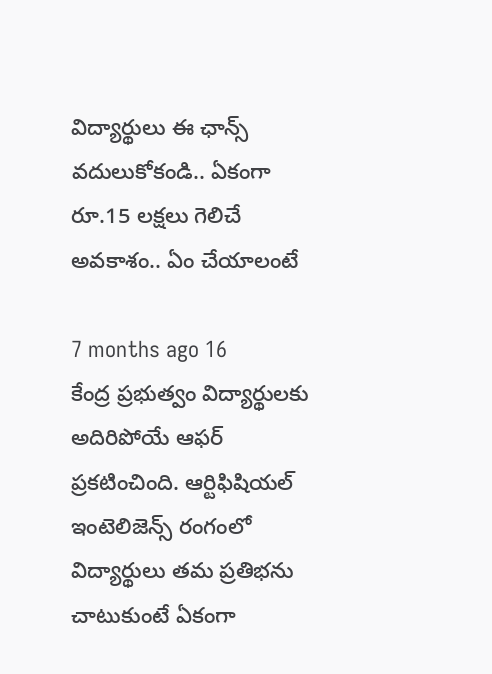విద్యార్థులు ఈ ఛాన్స్ వదులుకోకండి.. ఏకంగా రూ.15 లక్షలు గెలిచే అవకాశం.. ఏం చేయాలంటే

7 months ago 16
కేంద్ర ప్రభుత్వం విద్యార్థులకు అదిరిపోయే ఆఫర్ ప్రకటించింది. ఆర్టిఫిషియల్ ఇంటెలిజెన్స్ రంగంలో విద్యార్థులు తమ ప్రతిభను చాటుకుంటే ఏకంగా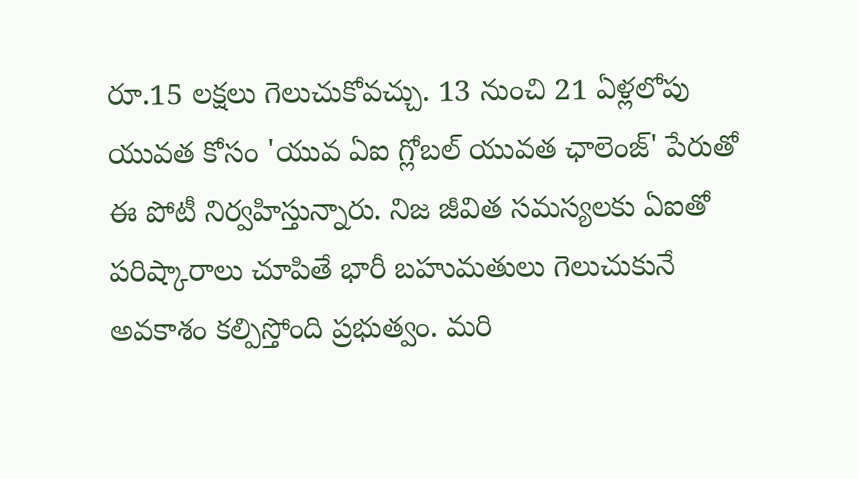రూ.15 లక్షలు గెలుచుకోవచ్చు. 13 నుంచి 21 ఏళ్లలోపు యువత కోసం 'యువ ఏఐ గ్లోబల్ యువత ఛాలెంజ్' పేరుతో ఈ పోటీ నిర్వహిస్తున్నారు. నిజ జీవిత సమస్యలకు ఏఐతో పరిష్కారాలు చూపితే భారీ బహుమతులు గెలుచుకునే అవకాశం కల్పిస్తోంది ప్రభుత్వం. మరి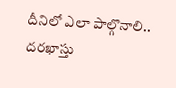దీనిలో ఎలా పాల్గొనాలి.. దరఖాస్తు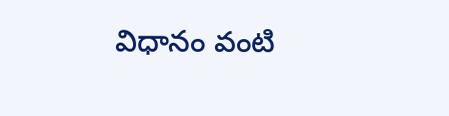విధానం వంటి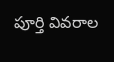పూర్తి వివరాల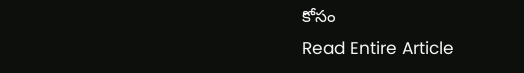కోసం
Read Entire Article